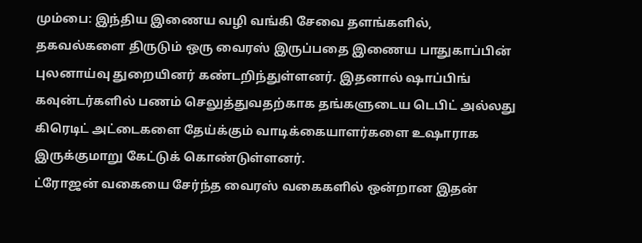மும்பை: இந்திய இணைய வழி வங்கி சேவை தளங்களில், தகவல்களை திருடும் ஒரு வைரஸ் இருப்பதை இணைய பாதுகாப்பின் புலனாய்வு துறையினர் கண்டறிந்துள்ளனர். இதனால் ஷாப்பிங் கவுன்டர்களில் பணம் செலுத்துவதற்காக தங்களுடைய டெபிட் அல்லது கிரெடிட் அட்டைகளை தேய்க்கும் வாடிக்கையாளர்களை உஷாராக இருக்குமாறு கேட்டுக் கொண்டுள்ளனர்.
ட்ரோஜன் வகையை சேர்ந்த வைரஸ் வகைகளில் ஒன்றான இதன்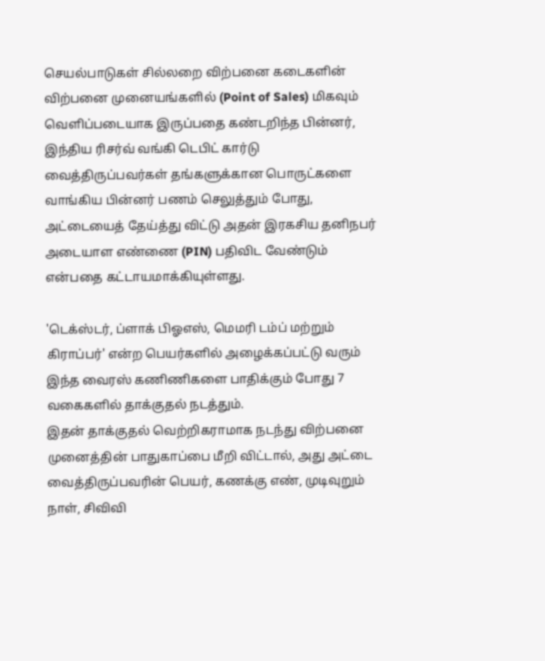செயல்பாடுகள் சில்லறை விற்பனை கடைகளின் விற்பனை முனையங்களில் (Point of Sales) மிகவும் வெளிப்படையாக இருப்பதை கண்டறிந்த பின்னர், இந்திய ரிசர்வ் வங்கி டெபிட் கார்டு வைத்திருப்பவர்கள் தங்களுக்கான பொருட்களை வாங்கிய பின்னர் பணம் செலுத்தும் போது, அட்டையைத் தேய்த்து விட்டு அதன் இரகசிய தனிநபர் அடையாள எண்ணை (PIN) பதிவிட வேண்டும் என்பதை கட்டாயமாக்கியுள்ளது.

'டெக்ஸ்டர், ப்ளாக் பிஓஎஸ், மெமரி டம்ப் மற்றும் கிராப்பர்' என்ற பெயர்களில் அழைக்கப்பட்டு வரும் இந்த வைரஸ் கணிணிகளை பாதிக்கும் போது 7 வகைகளில் தாக்குதல் நடத்தும்.
இதன் தாக்குதல் வெற்றிகராமாக நடந்து விற்பனை முனைத்தின் பாதுகாப்பை மீறி விட்டால், அது அட்டை வைத்திருப்பவரின் பெயர், கணக்கு எண், முடிவுறும் நாள், சிவிவி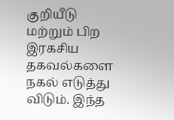குறியீடு மற்றும் பிற இரகசிய தகவல்களை நகல் எடுத்து விடும். இந்த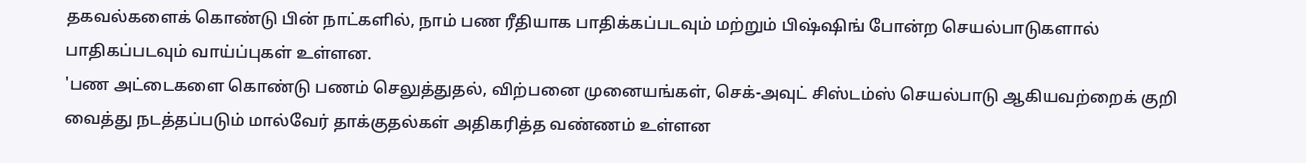தகவல்களைக் கொண்டு பின் நாட்களில், நாம் பண ரீதியாக பாதிக்கப்படவும் மற்றும் பிஷ்ஷிங் போன்ற செயல்பாடுகளால் பாதிகப்படவும் வாய்ப்புகள் உள்ளன.
'பண அட்டைகளை கொண்டு பணம் செலுத்துதல், விற்பனை முனையங்கள், செக்-அவுட் சிஸ்டம்ஸ் செயல்பாடு ஆகியவற்றைக் குறி வைத்து நடத்தப்படும் மால்வேர் தாக்குதல்கள் அதிகரித்த வண்ணம் உள்ளன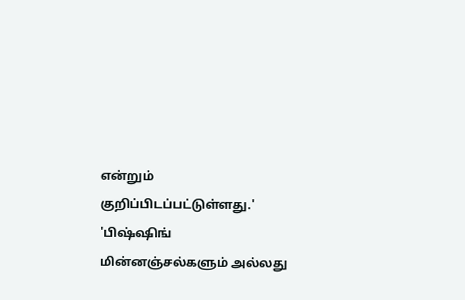என்றும் குறிப்பிடப்பட்டுள்ளது.'
'பிஷ்ஷிங் மின்னஞ்சல்களும் அல்லது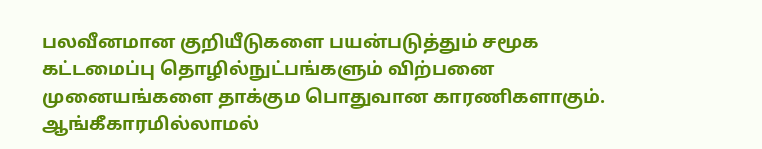பலவீனமான குறியீடுகளை பயன்படுத்தும் சமூக கட்டமைப்பு தொழில்நுட்பங்களும் விற்பனை முனையங்களை தாக்கும பொதுவான காரணிகளாகும். ஆங்கீகாரமில்லாமல்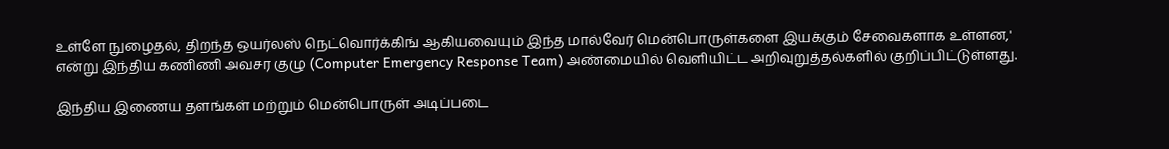உள்ளே நுழைதல், திறந்த ஒயர்லஸ் நெட்வொர்க்கிங் ஆகியவையும் இந்த மால்வேர் மென்பொருள்களை இயக்கும் சேவைகளாக உள்ளன,' என்று இந்திய கணிணி அவசர குழு (Computer Emergency Response Team) அண்மையில் வெளியிட்ட அறிவுறுத்தல்களில் குறிப்பிட்டுள்ளது.

இந்திய இணைய தளங்கள் மற்றும் மென்பொருள் அடிப்படை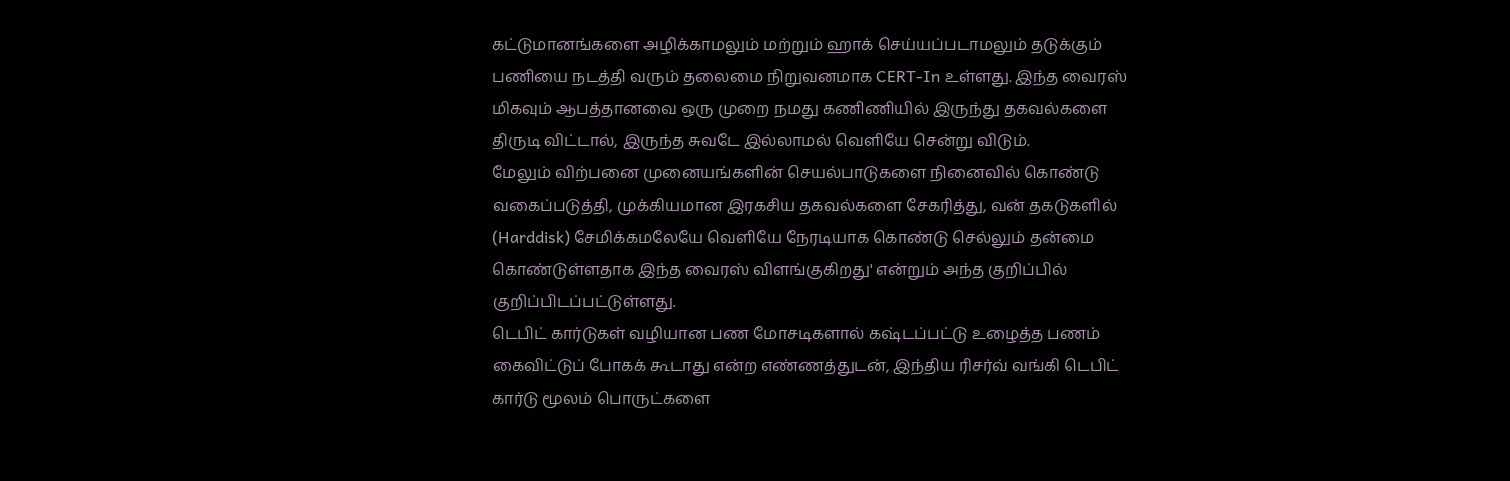கட்டுமானங்களை அழிக்காமலும் மற்றும் ஹாக் செய்யப்படாமலும் தடுக்கும் பணியை நடத்தி வரும் தலைமை நிறுவனமாக CERT-In உள்ளது. இந்த வைரஸ் மிகவும் ஆபத்தானவை ஒரு முறை நமது கணிணியில் இருந்து தகவல்களை திருடி விட்டால், இருந்த சுவடே இல்லாமல் வெளியே சென்று விடும்.
மேலும் விற்பனை முனையங்களின் செயல்பாடுகளை நினைவில் கொண்டு வகைப்படுத்தி, முக்கியமான இரகசிய தகவல்களை சேகரித்து, வன் தகடுகளில் (Harddisk) சேமிக்கமலேயே வெளியே நேரடியாக கொண்டு செல்லும் தன்மை கொண்டுள்ளதாக இந்த வைரஸ் விளங்குகிறது' என்றும் அந்த குறிப்பில் குறிப்பிடப்பட்டுள்ளது.
டெபிட் கார்டுகள் வழியான பண மோசடிகளால் கஷ்டப்பட்டு உழைத்த பணம் கைவிட்டுப் போகக் கூடாது என்ற எண்ணத்துடன், இந்திய ரிசர்வ் வங்கி டெபிட் கார்டு மூலம் பொருட்களை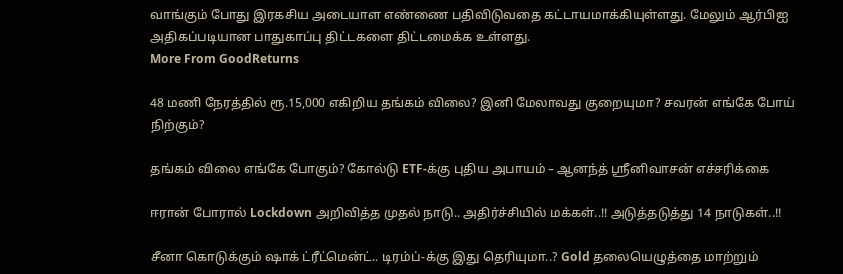வாங்கும் போது இரகசிய அடையாள எண்ணை பதிவிடுவதை கட்டாயமாக்கியுள்ளது. மேலும் ஆர்பிஐ அதிகப்படியான பாதுகாப்பு திட்டகளை திட்டமைக்க உள்ளது.
More From GoodReturns

48 மணி நேரத்தில் ரூ.15,000 எகிறிய தங்கம் விலை? இனி மேலாவது குறையுமா? சவரன் எங்கே போய் நிற்கும்?

தங்கம் விலை எங்கே போகும்? கோல்டு ETF-க்கு புதிய அபாயம் – ஆனந்த் ஸ்ரீனிவாசன் எச்சரிக்கை

ஈரான் போரால் Lockdown அறிவித்த முதல் நாடு.. அதிர்ச்சியில் மக்கள்..!! அடுத்தடுத்து 14 நாடுகள்..!!

சீனா கொடுக்கும் ஷாக் ட்ரீட்மென்ட்.. டிரம்ப்-க்கு இது தெரியுமா..? Gold தலையெழுத்தை மாற்றும்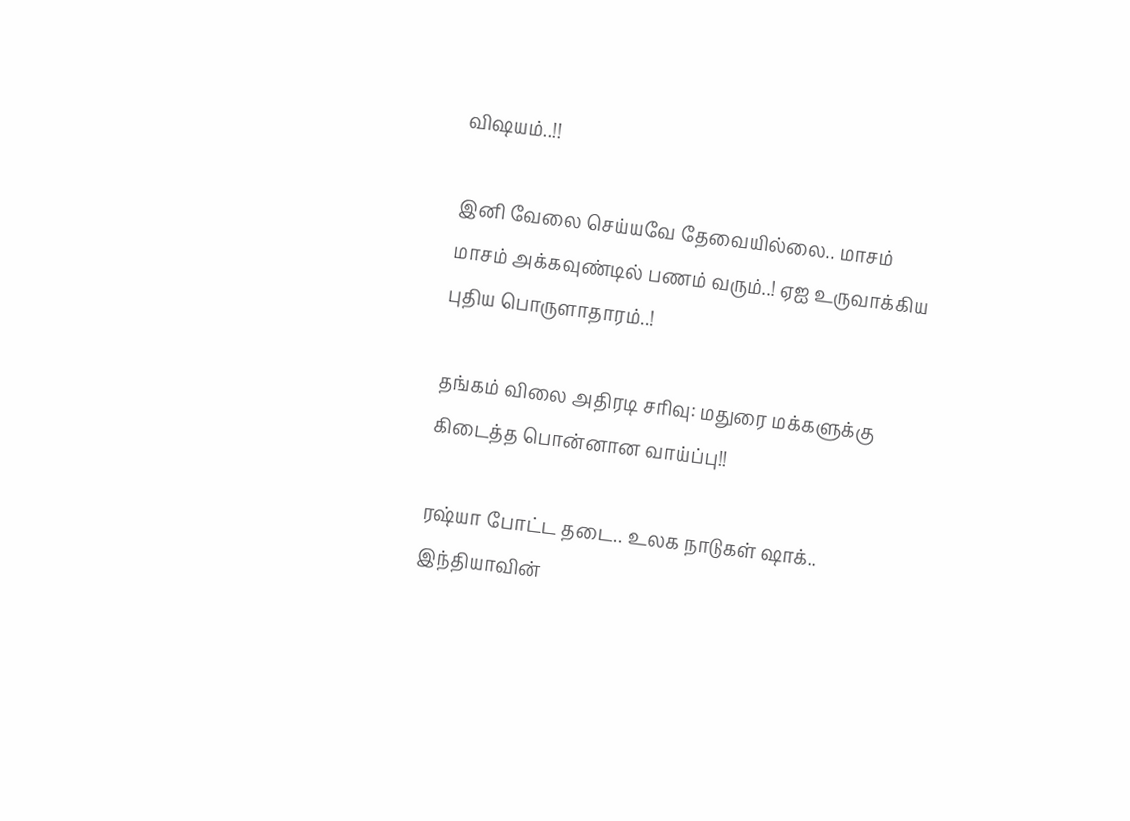விஷயம்..!!

இனி வேலை செய்யவே தேவையில்லை.. மாசம் மாசம் அக்கவுண்டில் பணம் வரும்..! ஏஐ உருவாக்கிய புதிய பொருளாதாரம்..!

தங்கம் விலை அதிரடி சரிவு: மதுரை மக்களுக்கு கிடைத்த பொன்னான வாய்ப்பு!!

ரஷ்யா போட்ட தடை.. உலக நாடுகள் ஷாக்.. இந்தியாவின்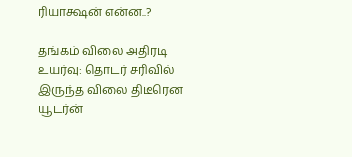ரியாக்ஷன் என்ன..?

தங்கம் விலை அதிரடி உயர்வு: தொடர் சரிவில் இருந்த விலை திடீரென யூடர்ன்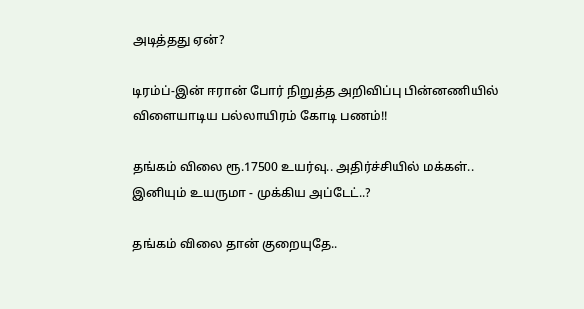அடித்தது ஏன்?

டிரம்ப்-இன் ஈரான் போர் நிறுத்த அறிவிப்பு பின்னணியில் விளையாடிய பல்லாயிரம் கோடி பணம்!!

தங்கம் விலை ரூ.17500 உயர்வு.. அதிர்ச்சியில் மக்கள்.. இனியும் உயருமா - முக்கிய அப்டேட்..?

தங்கம் விலை தான் குறையுதே..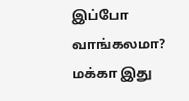இப்போ வாங்கலமா? மக்கா இது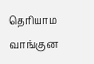தெரியாம வாங்குன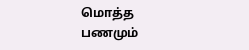மொத்த பணமும்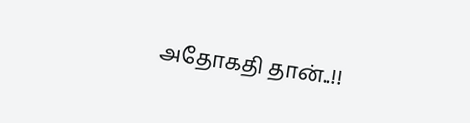அதோகதி தான்..!!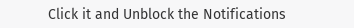Click it and Unblock the Notifications